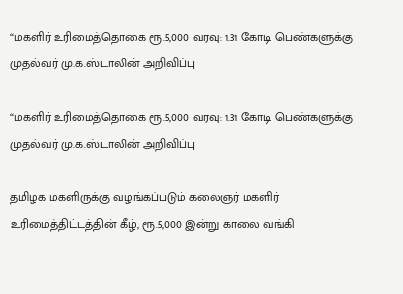“மகளிர் உரிமைத்தொகை ரூ.5,000 வரவு: 1.31 கோடி பெண்களுக்கு முதல்வர் மு.க.ஸ்டாலின் அறிவிப்பு

“மகளிர் உரிமைத்தொகை ரூ.5,000 வரவு: 1.31 கோடி பெண்களுக்கு முதல்வர் மு.க.ஸ்டாலின் அறிவிப்பு

தமிழக மகளிருக்கு வழங்கப்படும் கலைஞர் மகளிர் உரிமைத்திட்டத்தின் கீழ், ரூ.5,000 இன்று காலை வங்கி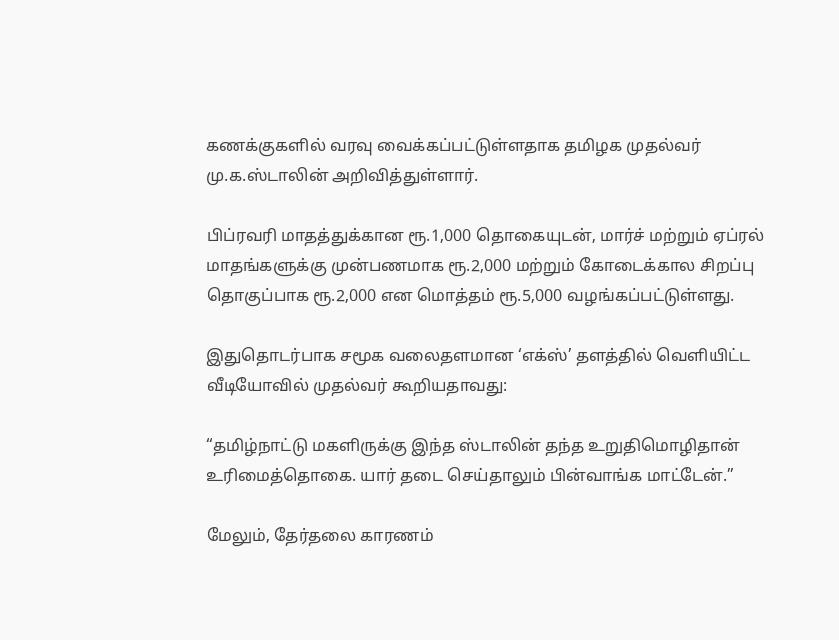கணக்குகளில் வரவு வைக்கப்பட்டுள்ளதாக தமிழக முதல்வர் மு.க.ஸ்டாலின் அறிவித்துள்ளார்.

பிப்ரவரி மாதத்துக்கான ரூ.1,000 தொகையுடன், மார்ச் மற்றும் ஏப்ரல் மாதங்களுக்கு முன்பணமாக ரூ.2,000 மற்றும் கோடைக்கால சிறப்பு தொகுப்பாக ரூ.2,000 என மொத்தம் ரூ.5,000 வழங்கப்பட்டுள்ளது.

இதுதொடர்பாக சமூக வலைதளமான ‘எக்ஸ்’ தளத்தில் வெளியிட்ட வீடியோவில் முதல்வர் கூறியதாவது:

“தமிழ்நாட்டு மகளிருக்கு இந்த ஸ்டாலின் தந்த உறுதிமொழிதான் உரிமைத்தொகை. யார் தடை செய்தாலும் பின்வாங்க மாட்டேன்.”

மேலும், தேர்தலை காரணம்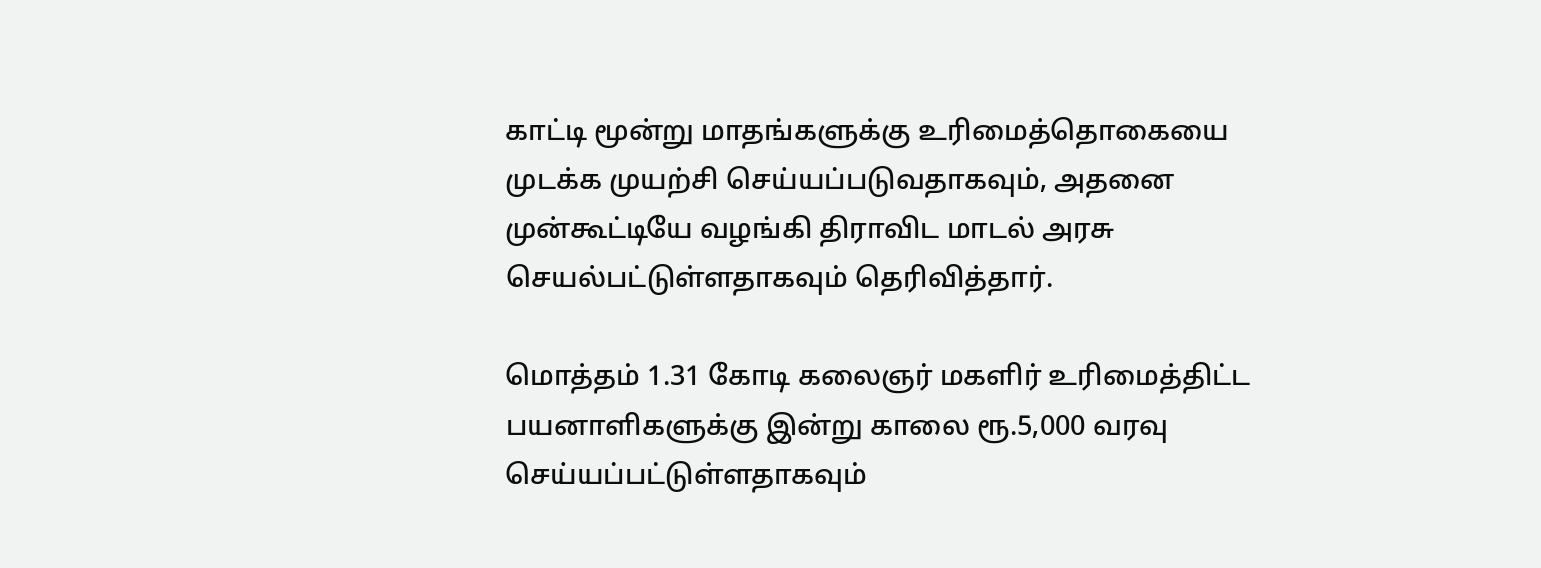காட்டி மூன்று மாதங்களுக்கு உரிமைத்தொகையை முடக்க முயற்சி செய்யப்படுவதாகவும், அதனை முன்கூட்டியே வழங்கி திராவிட மாடல் அரசு செயல்பட்டுள்ளதாகவும் தெரிவித்தார்.

மொத்தம் 1.31 கோடி கலைஞர் மகளிர் உரிமைத்திட்ட பயனாளிகளுக்கு இன்று காலை ரூ.5,000 வரவு செய்யப்பட்டுள்ளதாகவும்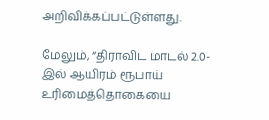அறிவிக்கப்பட்டுள்ளது.

மேலும், “திராவிட மாடல் 2.0-இல் ஆயிரம் ரூபாய் உரிமைத்தொகையை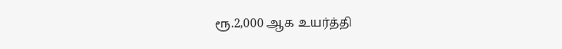ரூ.2,000 ஆக உயர்த்தி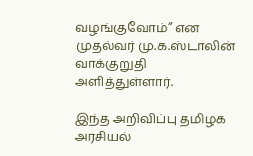வழங்குவோம்” என முதல்வர் மு.க.ஸ்டாலின் வாக்குறுதி அளித்துள்ளார்.

இந்த அறிவிப்பு தமிழக அரசியல்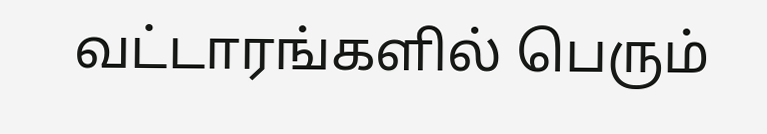வட்டாரங்களில் பெரும்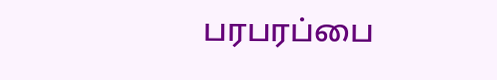பரபரப்பை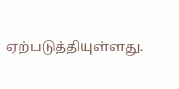ஏற்படுத்தியுள்ளது.